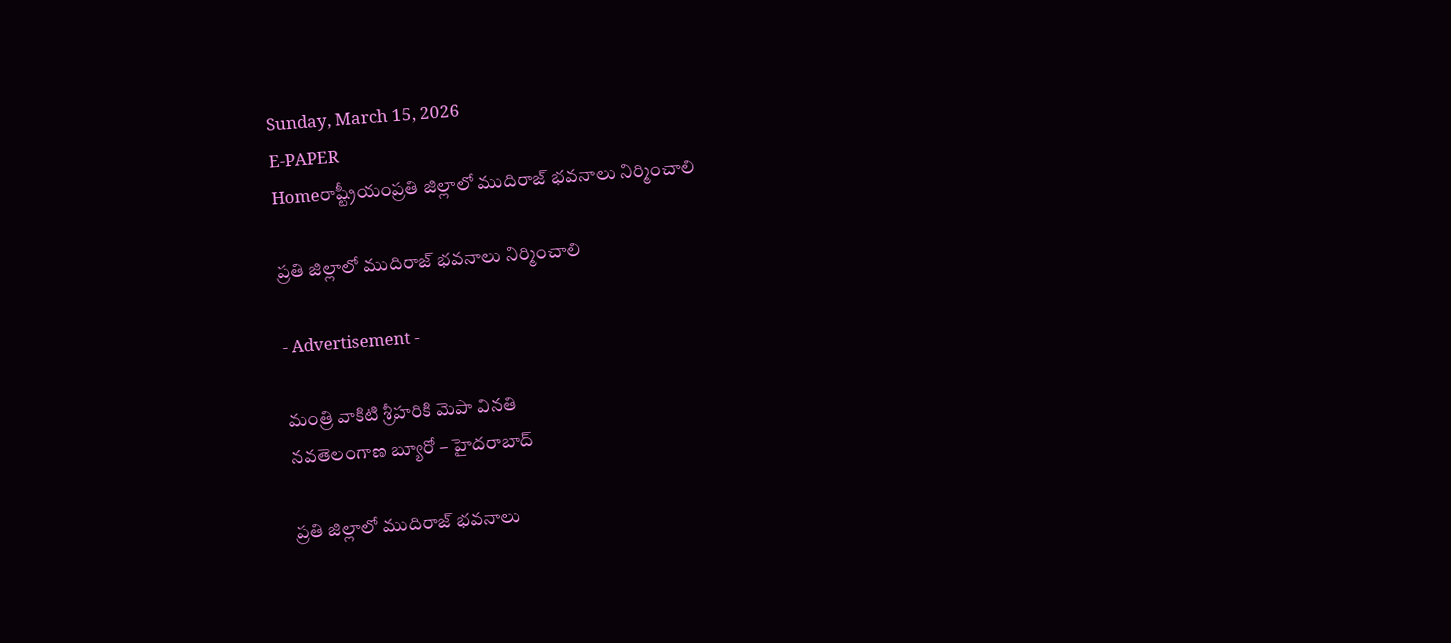Sunday, March 15, 2026
E-PAPER
Homeరాష్ట్రీయంప్రతి జిల్లాలో ముదిరాజ్‌ భవనాలు నిర్మించాలి

ప్రతి జిల్లాలో ముదిరాజ్‌ భవనాలు నిర్మించాలి

- Advertisement -

మంత్రి వాకిటి శ్రీహరికి మెపా వినతి
నవతెలంగాణ బ్యూరో – హైదరాబాద్‌

ప్రతి జిల్లాలో ముదిరాజ్‌ భవనాలు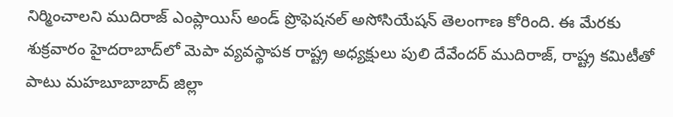నిర్మించాలని ముదిరాజ్‌ ఎంప్లాయిస్‌ అండ్‌ ప్రొఫెషనల్‌ అసోసియేషన్‌ తెలంగాణ కోరింది. ఈ మేరకు శుక్రవారం హైదరాబాద్‌లో మెపా వ్యవస్థాపక రాష్ట్ర అధ్యక్షులు పులి దేవేందర్‌ ముదిరాజ్‌, రాష్ట్ర కమిటీతో పాటు మహబూబాబాద్‌ జిల్లా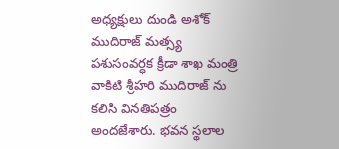అధ్యక్షులు దుండి అశోక్‌ ముదిరాజ్‌ మత్స్య పశుసంవర్ధక క్రీడా శాఖ మంత్రి వాకిటి శ్రీహరి ముదిరాజ్‌ ను కలిసి వినతిపత్రం అందజేశారు. భవన స్థలాల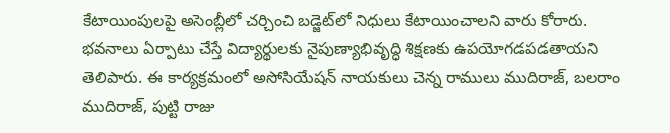కేటాయింపులపై అసెంబ్లీలో చర్చించి బడ్జెట్‌లో నిధులు కేటాయించాలని వారు కోరారు. భవనాలు ఏర్పాటు చేస్తే విద్యార్థులకు నైపుణ్యాభివృద్ధి శిక్షణకు ఉపయోగడపడతాయని తెలిపారు. ఈ కార్యక్రమంలో అసోసియేషన్‌ నాయకులు చెన్న రాములు ముదిరాజ్‌, బలరాం ముదిరాజ్‌, పుట్టి రాజు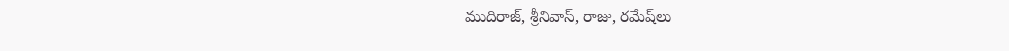ముదిరాజ్‌, శ్రీనివాస్‌, రాజు, రమేష్‌లు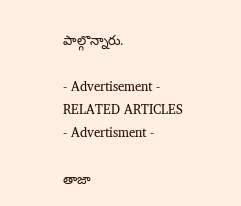పాల్గొన్నారు.

- Advertisement -
RELATED ARTICLES
- Advertisment -

తాజా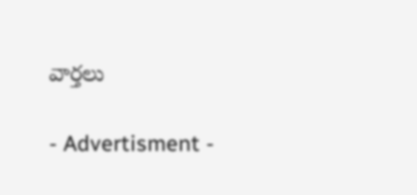వార్తలు

- Advertisment -